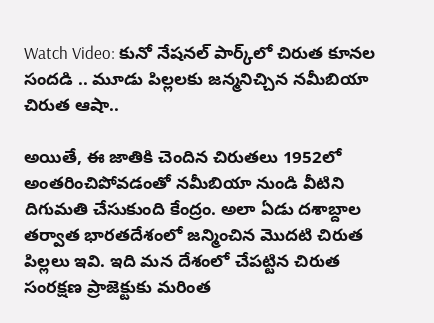Watch Video: కునో నేషనల్ పార్క్‌లో చిరుత కూనల సందడి .. మూడు పిల్లలకు జన్మనిచ్చిన నమీబియా చిరుత ఆషా..

అయితే, ఈ జాతికి చెందిన చిరుతలు 1952లో అంతరించిపోవడంతో నమీబియా నుండి వీటిని దిగుమతి చేసుకుంది కేంద్రం. అలా ఏడు దశాబ్దాల తర్వాత భారతదేశంలో జన్మించిన మొదటి చిరుత పిల్లలు ఇవి. ఇది మన దేశంలో చేపట్టిన చిరుత సంరక్షణ ప్రాజెక్టుకు మరింత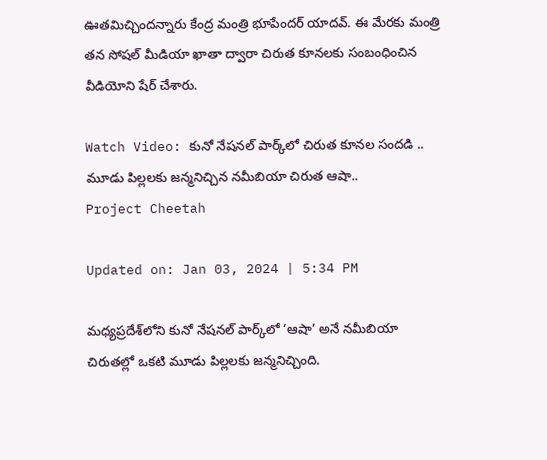ఊతమిచ్చిందన్నారు కేంద్ర మంత్రి భూపేందర్‌ యాదవ్. ఈ మేరకు మంత్రి తన సోషల్ మీడియా ఖాతా ద్వారా చిరుత కూనలకు సంబంధించిన వీడియోని షేర్ చేశారు.

Watch Video: కునో నేషనల్ పార్క్‌లో చిరుత కూనల సందడి .. మూడు పిల్లలకు జన్మనిచ్చిన నమీబియా చిరుత ఆషా..
Project Cheetah

Updated on: Jan 03, 2024 | 5:34 PM

మధ్యప్రదేశ్‌లోని కునో నేషనల్ పార్క్‌లో ‘ఆషా’ అనే నమీబియా చిరుతల్లో ఒకటి మూడు పిల్లలకు జన్మనిచ్చింది.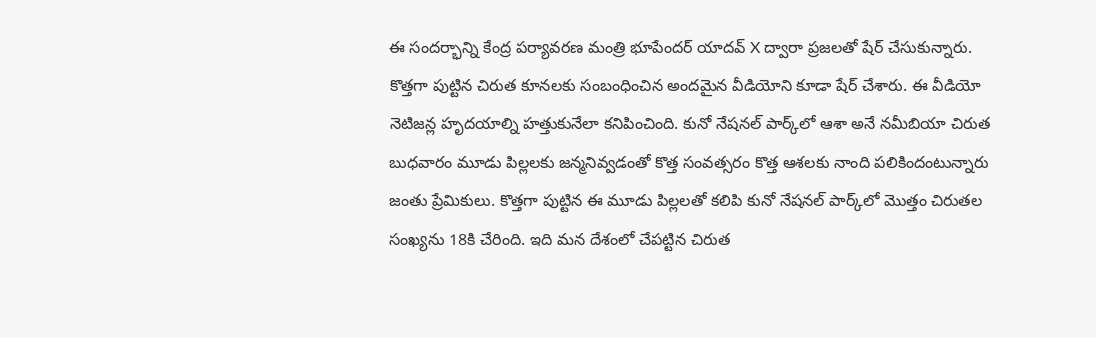ఈ సందర్భాన్ని కేంద్ర పర్యావరణ మంత్రి భూపేందర్ యాదవ్ X ద్వారా ప్రజలతో షేర్‌ చేసుకున్నారు. కొత్తగా పుట్టిన చిరుత కూనలకు సంబంధించిన అందమైన వీడియోని కూడా షేర్‌ చేశారు. ఈ వీడియో నెటిజన్ల హృదయాల్ని హత్తుకునేలా కనిపించింది. కునో నేషనల్ పార్క్‌లో ఆశా అనే నమీబియా చిరుత బుధవారం మూడు పిల్లలకు జన్మనివ్వడంతో కొత్త సంవత్సరం కొత్త ఆశలకు నాంది పలికిందంటున్నారు జంతు ప్రేమికులు. కొత్తగా పుట్టిన ఈ మూడు పిల్లలతో కలిపి కునో నేషనల్ పార్క్‌లో మొత్తం చిరుతల సంఖ్యను 18కి చేరింది. ఇది మన దేశంలో చేపట్టిన చిరుత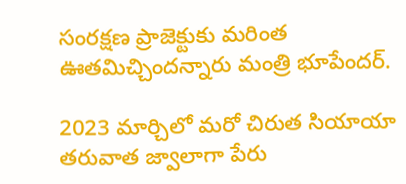సంరక్షణ ప్రాజెక్టుకు మరింత ఊతమిచ్చిందన్నారు మంత్రి భూపేందర్‌.

2023 మార్చిలో మరో చిరుత సియాయా తరువాత జ్వాలాగా పేరు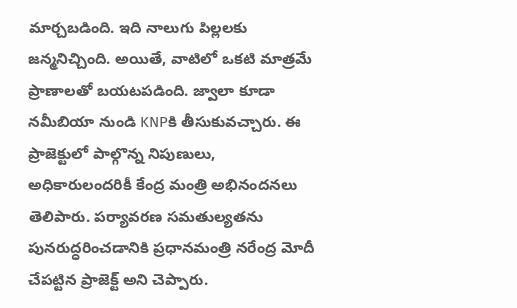మార్చబడింది. ఇది నాలుగు పిల్లలకు జన్మనిచ్చింది. అయితే, వాటిలో ఒకటి మాత్రమే ప్రాణాలతో బయటపడింది. జ్వాలా కూడా నమీబియా నుండి KNPకి తీసుకువచ్చారు. ఈ ప్రాజెక్టులో పాల్గొన్న నిపుణులు, అధికారులందరికీ కేంద్ర మంత్రి అభినందనలు తెలిపారు. పర్యావరణ సమతుల్యతను పునరుద్ధరించడానికి ప్రధానమంత్రి నరేంద్ర మోదీ చేపట్టిన ప్రాజెక్ట్ అని చెప్పారు.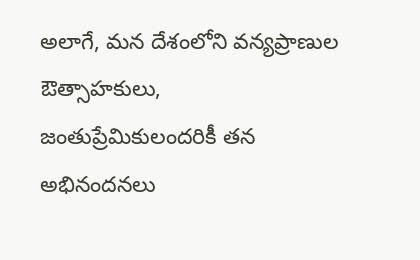అలాగే, మన దేశంలోని వన్యప్రాణుల ఔత్సాహకులు, జంతుప్రేమికులందరికీ తన అభినందనలు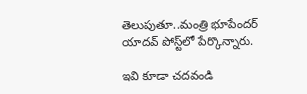తెలుపుతూ..మంత్రి భూపేందర్‌ యాదవ్‌ పోస్ట్‌లో పేర్కొన్నారు.

ఇవి కూడా చదవండి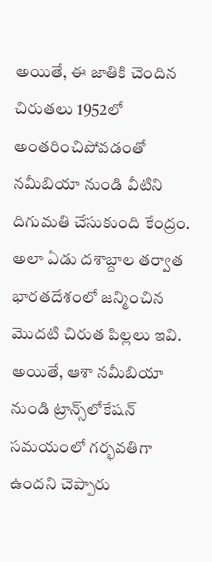అయితే, ఈ జాతికి చెందిన చిరుతలు 1952లో అంతరించిపోవడంతో నమీబియా నుండి వీటిని దిగుమతి చేసుకుంది కేంద్రం. అలా ఏడు దశాబ్దాల తర్వాత భారతదేశంలో జన్మించిన మొదటి చిరుత పిల్లలు ఇవి. అయితే, ఆశా నమీబియా నుండి ట్రాన్స్‌లోకేషన్ సమయంలో గర్భవతిగా ఉందని చెప్పారు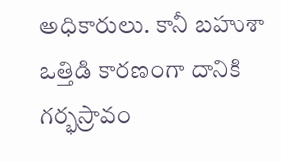అధికారులు. కానీ బహుశా ఒత్తిడి కారణంగా దానికి గర్భస్రావం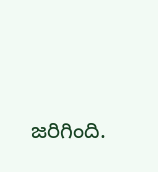జరిగింది.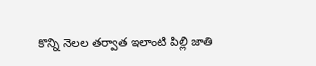కొన్ని నెలల తర్వాత ఇలాంటి పిల్లి జాతి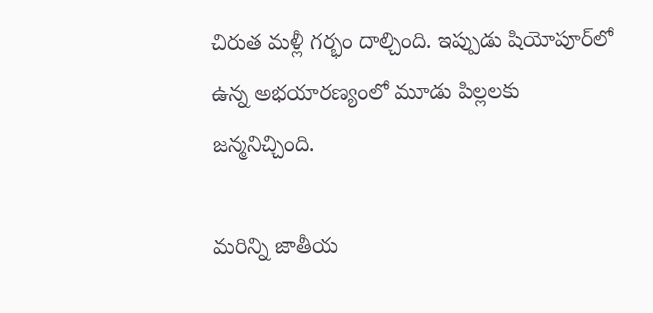చిరుత మళ్లీ గర్భం దాల్చింది. ఇప్పుడు షియోపూర్‌లో ఉన్న అభయారణ్యంలో మూడు పిల్లలకు జన్మనిచ్చింది.

మరిన్ని జాతీయ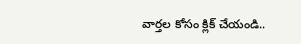వార్తల కోసం క్లిక్ చేయండి..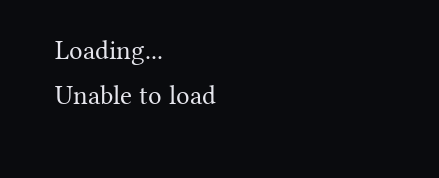Loading...
Unable to load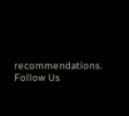recommendations.
Follow Us